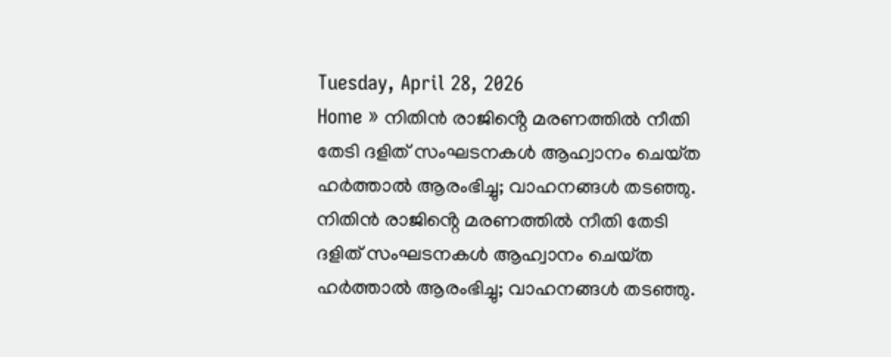Tuesday, April 28, 2026
Home » നിതിൻ രാജിൻ്റെ മരണത്തിൽ നീതി തേടി ദളിത് സംഘടനകൾ ആഹ്വാനം ചെയ്‌ത ഹർത്താൽ ആരംഭിച്ചു; വാഹനങ്ങൾ തടഞ്ഞു.
നിതിൻ രാജിൻ്റെ മരണത്തിൽ നീതി തേടി ദളിത് സംഘടനകൾ ആഹ്വാനം ചെയ്‌ത ഹർത്താൽ ആരംഭിച്ചു; വാഹനങ്ങൾ തടഞ്ഞു.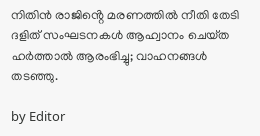നിതിൻ രാജിൻ്റെ മരണത്തിൽ നീതി തേടി ദളിത് സംഘടനകൾ ആഹ്വാനം ചെയ്‌ത ഹർത്താൽ ആരംഭിച്ചു; വാഹനങ്ങൾ തടഞ്ഞു.

by Editor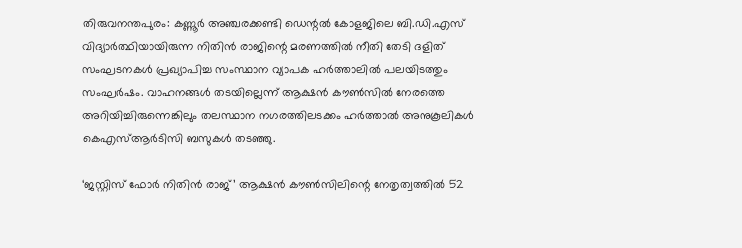തിരുവനന്തപുരം: കണ്ണൂർ അഞ്ചരക്കണ്ടി ഡെന്റൽ കോളജിലെ ബി.ഡി.എസ് വിദ്യാർത്ഥിയായിരുന്ന നിതിൻ രാജിന്റെ മരണത്തിൽ നീതി തേടി ദളിത് സംഘടനകൾ പ്രഖ്യാപിച്ച സംസ്ഥാന വ്യാപക ഹർത്താലിൽ പലയിടത്തും സംഘർഷം. വാഹനങ്ങൾ തടയില്ലെന്ന് ആക്ഷൻ കൗൺസിൽ നേരത്തെ അറിയിച്ചിരുന്നെങ്കിലും തലസ്ഥാന നഗരത്തിലടക്കം ഹർത്താൽ അനുകൂലികൾ കെഎസ്ആർടിസി ബസുകൾ തടഞ്ഞു.

‘ജസ്റ്റിസ് ഫോർ നിതിൻ രാജ്’ ആക്ഷൻ കൗൺസിലിന്റെ നേതൃത്വത്തിൽ 52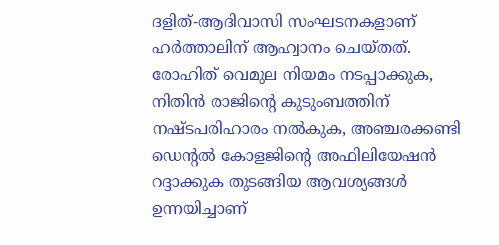ദളിത്-ആദിവാസി സംഘടനകളാണ് ഹർത്താലിന് ആഹ്വാനം ചെയ്തത്. രോഹിത് വെമുല നിയമം നടപ്പാക്കുക, നിതിൻ രാജിൻ്റെ കുടുംബത്തിന് നഷ്ട‌പരിഹാരം നൽകുക, അഞ്ചരക്കണ്ടി ഡെൻ്റൽ കോളജിൻ്റെ അഫിലിയേഷൻ റദ്ദാക്കുക തുടങ്ങിയ ആവശ്യങ്ങൾ ഉന്നയിച്ചാണ്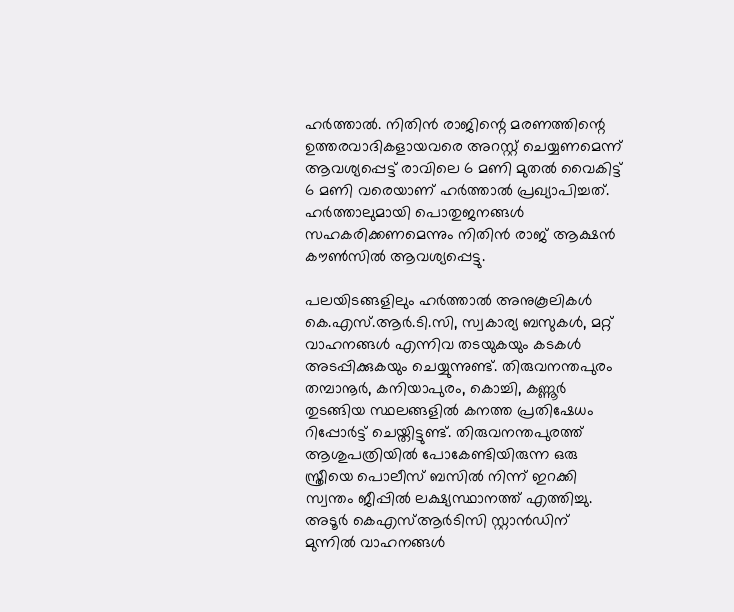ഹർത്താൽ. നിതിന്‍ രാജിന്റെ മരണത്തിന്റെ ഉത്തരവാദികളായവരെ അറസ്റ്റ് ചെയ്യണമെന്ന് ആവശ്യപ്പെട്ട് രാവിലെ 6 മണി മുതല്‍ വൈകിട്ട് 6 മണി വരെയാണ് ഹര്‍ത്താല്‍ പ്രഖ്യാപിച്ചത്. ഹര്‍ത്താലുമായി പൊതുജനങ്ങള്‍ സഹകരിക്കണമെന്നും നിതിന്‍ രാജ് ആക്ഷന്‍ കൗണ്‍സില്‍ ആവശ്യപ്പെട്ടു.

പലയിടങ്ങളിലും ഹർത്താൽ അനുകൂലികൾ കെ.എസ്.ആർ.ടി.സി, സ്വകാര്യ ബസുകൾ, മറ്റ് വാഹനങ്ങൾ എന്നിവ തടയുകയും കടകൾ അടപ്പിക്കുകയും ചെയ്യുന്നുണ്ട്. തിരുവനന്തപുരം തമ്പാനൂർ, കനിയാപുരം, കൊച്ചി, കണ്ണൂർ തുടങ്ങിയ സ്ഥലങ്ങളിൽ കനത്ത പ്രതിഷേധം റിപ്പോർട്ട് ചെയ്തിട്ടുണ്ട്. തിരുവനന്തപുരത്ത് ആശുപത്രിയിൽ പോകേണ്ടിയിരുന്ന ഒരു സ്ത്രീയെ പൊലീസ് ബസിൽ നിന്ന് ഇറക്കി സ്വന്തം ജീപ്പിൽ ലക്ഷ്യസ്ഥാനത്ത് എത്തിച്ചു. അടൂർ കെഎസ്ആർടിസി സ്റ്റാൻഡിന് മുന്നിൽ വാഹനങ്ങൾ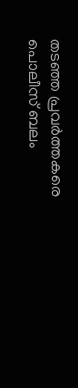തടഞ്ഞ പ്രവർത്തകരെ പൊലീസ് ബലം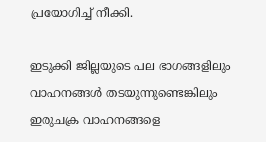പ്രയോഗിച്ച് നീക്കി.

ഇടുക്കി ജില്ലയുടെ പല ഭാഗങ്ങളിലും വാഹനങ്ങൾ തടയുന്നുണ്ടെങ്കിലും ഇരുചക്ര വാഹനങ്ങളെ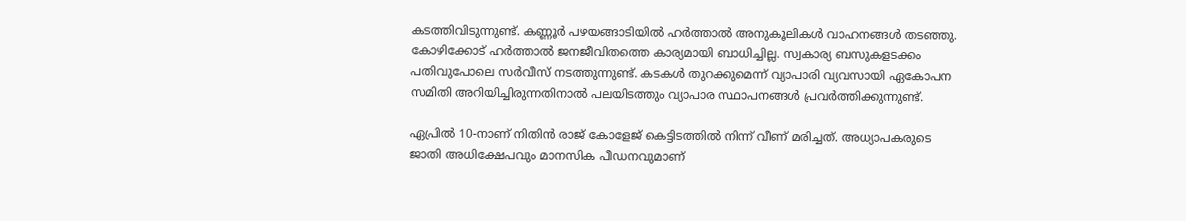കടത്തിവിടുന്നുണ്ട്. കണ്ണൂർ പഴയങ്ങാടിയിൽ ഹർത്താൽ അനുകൂലികൾ വാഹനങ്ങൾ തടഞ്ഞു. കോഴിക്കോട് ഹർത്താൽ ജനജീവിതത്തെ കാര്യമായി ബാധിച്ചില്ല. സ്വകാര്യ ബസുകളടക്കം പതിവുപോലെ സർവീസ് നടത്തുന്നുണ്ട്. കടകൾ തുറക്കുമെന്ന് വ്യാപാരി വ്യവസായി ഏകോപന സമിതി അറിയിച്ചിരുന്നതിനാൽ പലയിടത്തും വ്യാപാര സ്ഥാപനങ്ങൾ പ്രവർത്തിക്കുന്നുണ്ട്.

ഏപ്രിൽ 10-നാണ് നിതിൻ രാജ് കോളേജ് കെട്ടിടത്തിൽ നിന്ന് വീണ് മരിച്ചത്. അധ്യാപകരുടെ ജാതി അധിക്ഷേപവും മാനസിക പീഡനവുമാണ്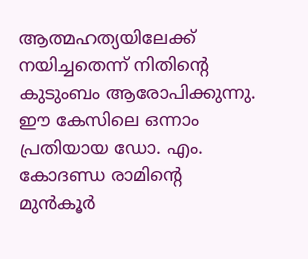ആത്മഹത്യയിലേക്ക് നയിച്ചതെന്ന് നിതിന്റെ കുടുംബം ആരോപിക്കുന്നു. ഈ കേസിലെ ഒന്നാം പ്രതിയായ ഡോ. എം. കോദണ്ഡ രാമിന്റെ മുൻകൂർ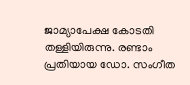ജാമ്യാപേക്ഷ കോടതി തള്ളിയിരുന്നു. രണ്ടാം പ്രതിയായ ഡോ. സംഗീത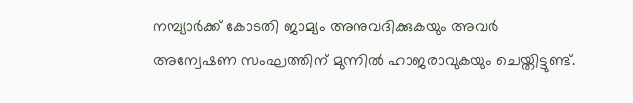നമ്പ്യാർക്ക് കോടതി ജാമ്യം അനുവദിക്കുകയും അവർ അന്വേഷണ സംഘത്തിന് മുന്നിൽ ഹാജരാവുകയും ചെയ്തിട്ടുണ്ട്.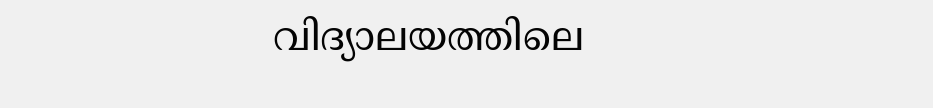വിദ്യാലയത്തിലെ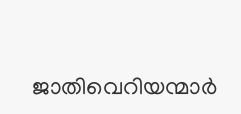ജാതിവെറിയന്മാർ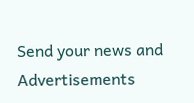Send your news and Advertisements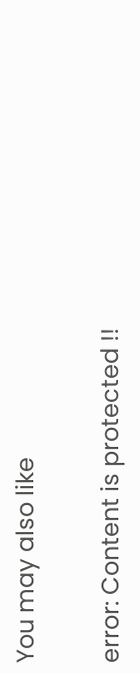You may also like

error: Content is protected !!